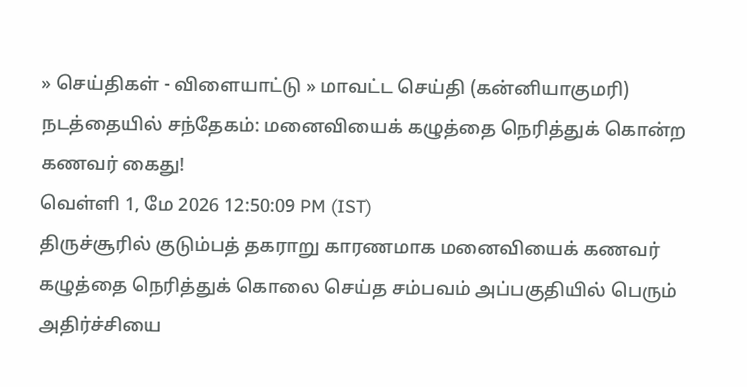» செய்திகள் - விளையாட்டு » மாவட்ட செய்தி (கன்னியாகுமரி)
நடத்தையில் சந்தேகம்: மனைவியைக் கழுத்தை நெரித்துக் கொன்ற கணவர் கைது!
வெள்ளி 1, மே 2026 12:50:09 PM (IST)
திருச்சூரில் குடும்பத் தகராறு காரணமாக மனைவியைக் கணவர் கழுத்தை நெரித்துக் கொலை செய்த சம்பவம் அப்பகுதியில் பெரும் அதிர்ச்சியை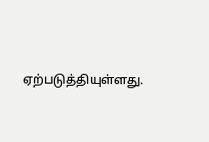ஏற்படுத்தியுள்ளது.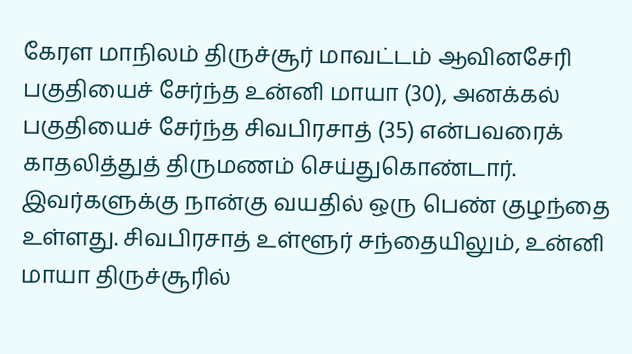கேரள மாநிலம் திருச்சூர் மாவட்டம் ஆவினசேரி பகுதியைச் சேர்ந்த உன்னி மாயா (30), அனக்கல் பகுதியைச் சேர்ந்த சிவபிரசாத் (35) என்பவரைக் காதலித்துத் திருமணம் செய்துகொண்டார். இவர்களுக்கு நான்கு வயதில் ஒரு பெண் குழந்தை உள்ளது. சிவபிரசாத் உள்ளூர் சந்தையிலும், உன்னி மாயா திருச்சூரில்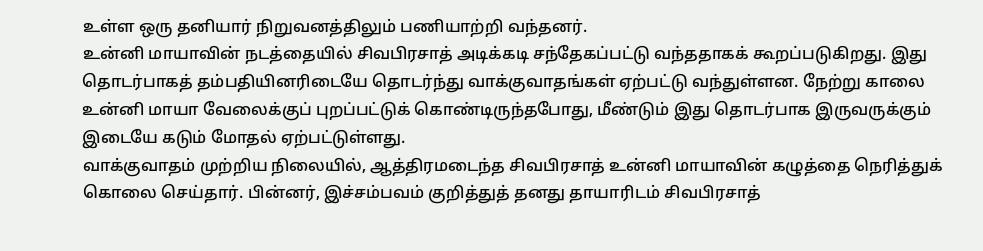உள்ள ஒரு தனியார் நிறுவனத்திலும் பணியாற்றி வந்தனர்.
உன்னி மாயாவின் நடத்தையில் சிவபிரசாத் அடிக்கடி சந்தேகப்பட்டு வந்ததாகக் கூறப்படுகிறது. இது தொடர்பாகத் தம்பதியினரிடையே தொடர்ந்து வாக்குவாதங்கள் ஏற்பட்டு வந்துள்ளன. நேற்று காலை உன்னி மாயா வேலைக்குப் புறப்பட்டுக் கொண்டிருந்தபோது, மீண்டும் இது தொடர்பாக இருவருக்கும் இடையே கடும் மோதல் ஏற்பட்டுள்ளது.
வாக்குவாதம் முற்றிய நிலையில், ஆத்திரமடைந்த சிவபிரசாத் உன்னி மாயாவின் கழுத்தை நெரித்துக் கொலை செய்தார். பின்னர், இச்சம்பவம் குறித்துத் தனது தாயாரிடம் சிவபிரசாத்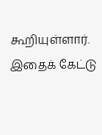கூறியுள்ளார். இதைக் கேட்டு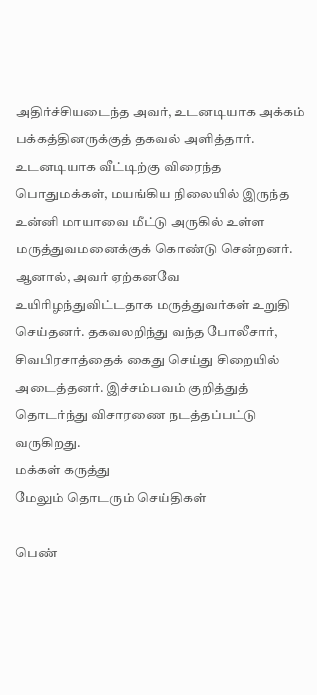அதிர்ச்சியடைந்த அவர், உடனடியாக அக்கம் பக்கத்தினருக்குத் தகவல் அளித்தார்.
உடனடியாக வீட்டிற்கு விரைந்த பொதுமக்கள், மயங்கிய நிலையில் இருந்த உன்னி மாயாவை மீட்டு அருகில் உள்ள மருத்துவமனைக்குக் கொண்டு சென்றனர். ஆனால், அவர் ஏற்கனவே உயிரிழந்துவிட்டதாக மருத்துவர்கள் உறுதி செய்தனர். தகவலறிந்து வந்த போலீசார், சிவபிரசாத்தைக் கைது செய்து சிறையில் அடைத்தனர். இச்சம்பவம் குறித்துத் தொடர்ந்து விசாரணை நடத்தப்பட்டு வருகிறது.
மக்கள் கருத்து
மேலும் தொடரும் செய்திகள்

பெண்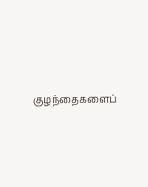குழந்தைகளைப்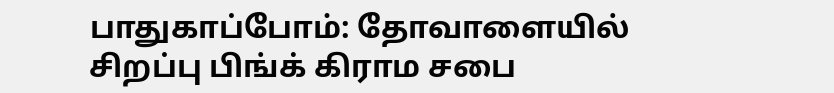பாதுகாப்போம்: தோவாளையில் சிறப்பு பிங்க் கிராம சபை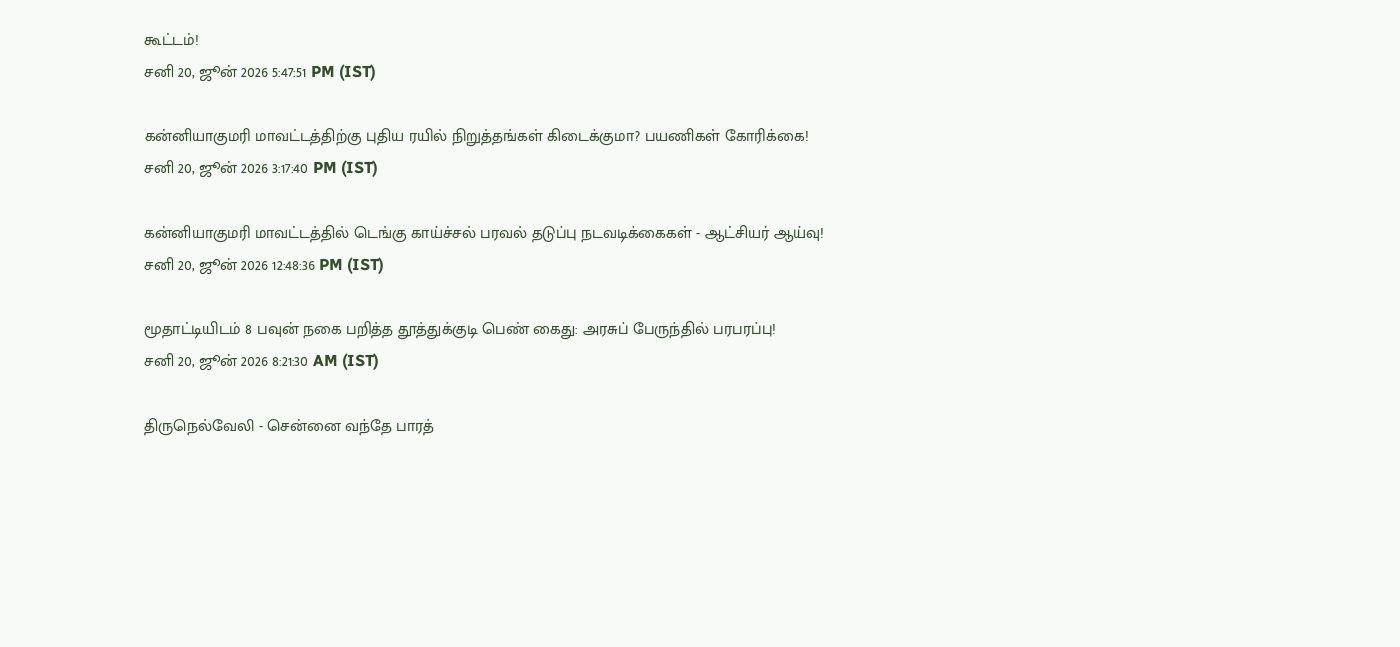கூட்டம்!
சனி 20, ஜூன் 2026 5:47:51 PM (IST)

கன்னியாகுமரி மாவட்டத்திற்கு புதிய ரயில் நிறுத்தங்கள் கிடைக்குமா? பயணிகள் கோரிக்கை!
சனி 20, ஜூன் 2026 3:17:40 PM (IST)

கன்னியாகுமரி மாவட்டத்தில் டெங்கு காய்ச்சல் பரவல் தடுப்பு நடவடிக்கைகள் - ஆட்சியர் ஆய்வு!
சனி 20, ஜூன் 2026 12:48:36 PM (IST)

மூதாட்டியிடம் 8 பவுன் நகை பறித்த தூத்துக்குடி பெண் கைது: அரசுப் பேருந்தில் பரபரப்பு!
சனி 20, ஜூன் 2026 8:21:30 AM (IST)

திருநெல்வேலி - சென்னை வந்தே பாரத்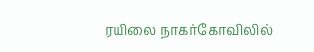ரயிலை நாகர்கோவிலில்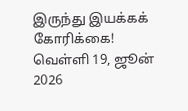இருந்து இயக்கக் கோரிக்கை!
வெள்ளி 19, ஜூன் 2026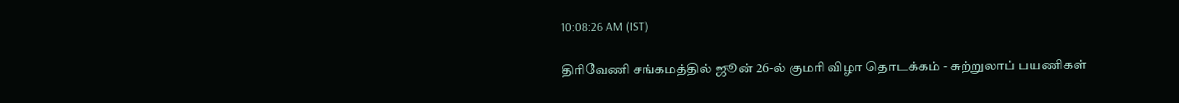10:08:26 AM (IST)

திரிவேணி சங்கமத்தில் ஜூன் 26-ல் குமரி விழா தொடக்கம் - சுற்றுலாப் பயணிகள்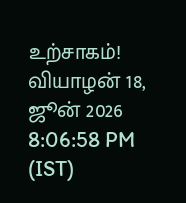உற்சாகம்!
வியாழன் 18, ஜூன் 2026 8:06:58 PM (IST)